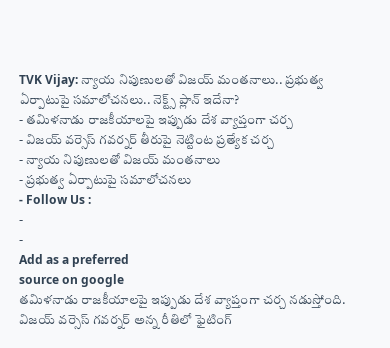TVK Vijay: న్యాయ నిపుణులతో విజయ్ మంతనాలు.. ప్రభుత్వ ఏర్పాటుపై సమాలోచనలు.. నెక్ట్స్ ప్లాన్ ఇదేనా?
- తమిళనాడు రాజకీయాలపై ఇప్పుడు దేశ వ్యాప్తంగా చర్చ
- విజయ్ వర్సెస్ గవర్నర్ తీరుపై నెట్టింట ప్రత్యేక చర్చ
- న్యాయ నిపుణులతో విజయ్ మంతనాలు
- ప్రభుత్వ ఏర్పాటుపై సమాలోచనలు
- Follow Us :
-
-
Add as a preferred
source on google
తమిళనాడు రాజకీయాలపై ఇప్పుడు దేశ వ్యాప్తంగా చర్చ నడుస్తోంది. విజయ్ వర్సెస్ గవర్నర్ అన్న రీతిలో ఫైటింగ్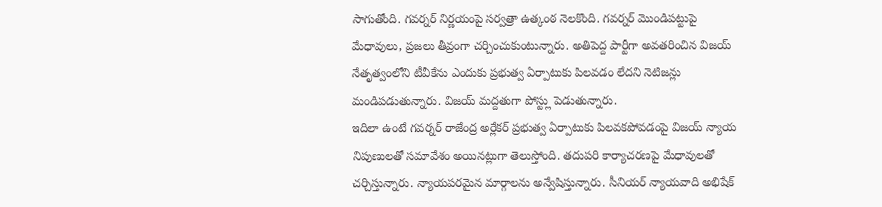సాగుతోంది. గవర్నర్ నిర్ణయంపై సర్వత్రా ఉత్కంఠ నెలకొంది. గవర్నర్ మొండిపట్టుపై మేధావులు, ప్రజలు తీవ్రంగా చర్చించుకుంటున్నారు. అతిపెద్ద పార్టీగా అవతరించిన విజయ్ నేతృత్వంలోని టీవీకేను ఎందుకు ప్రభుత్వ ఏర్పాటుకు పిలవడం లేదని నెటిజన్లు మండిపడుతున్నారు. విజయ్ మద్దతుగా పోస్ట్లు పెడుతున్నారు.
ఇదిలా ఉంటే గవర్నర్ రాజేంద్ర అర్లేకర్ ప్రభుత్వ ఏర్పాటుకు పిలవకపోవడంపై విజయ్ న్యాయ నిపుణులతో సమావేశం అయినట్లుగా తెలుస్తోంది. తదుపరి కార్యాచరణపై మేధావులతో చర్చిస్తున్నారు. న్యాయపరమైన మార్గాలను అన్వేషిస్తున్నారు. సీనియర్ న్యాయవాది అభిషేక్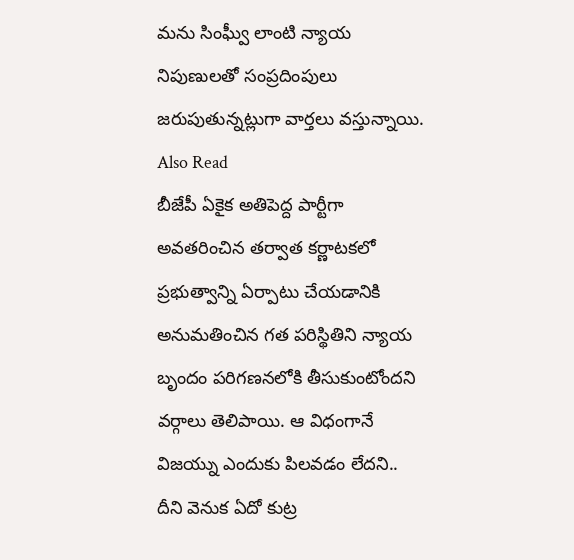మను సింఘ్వీ లాంటి న్యాయ నిపుణులతో సంప్రదింపులు జరుపుతున్నట్లుగా వార్తలు వస్తున్నాయి.
Also Read
బీజేపీ ఏకైక అతిపెద్ద పార్టీగా అవతరించిన తర్వాత కర్ణాటకలో ప్రభుత్వాన్ని ఏర్పాటు చేయడానికి అనుమతించిన గత పరిస్థితిని న్యాయ బృందం పరిగణనలోకి తీసుకుంటోందని వర్గాలు తెలిపాయి. ఆ విధంగానే విజయ్ను ఎందుకు పిలవడం లేదని.. దీని వెనుక ఏదో కుట్ర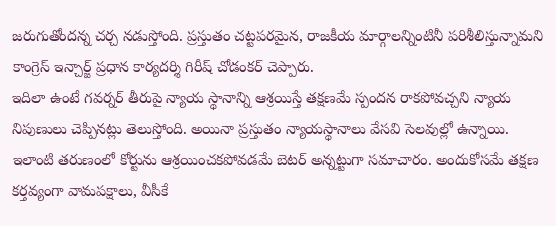జరుగుతోందన్న చర్చ నడుస్తోంది. ప్రస్తుతం చట్టపరమైన, రాజకీయ మార్గాలన్నింటినీ పరిశీలిస్తున్నామని కాంగ్రెస్ ఇన్చార్జ్ ప్రధాన కార్యదర్శి గిరీష్ చోడంకర్ చెప్పారు.
ఇదిలా ఉంటే గవర్నర్ తీరుపై న్యాయ స్థానాన్ని ఆశ్రయిస్తే తక్షణమే స్పందన రాకపోవచ్చని న్యాయ నిపుణులు చెప్పినట్లు తెలుస్తోంది. అయినా ప్రస్తుతం న్యాయస్థానాలు వేసవి సెలవుల్లో ఉన్నాయి. ఇలాంటి తరుణంలో కోర్టును ఆశ్రయించకపోవడమే బెటర్ అన్నట్టుగా సమాచారం. అందుకోసమే తక్షణ కర్తవ్యంగా వామపక్షాలు, వీసీకే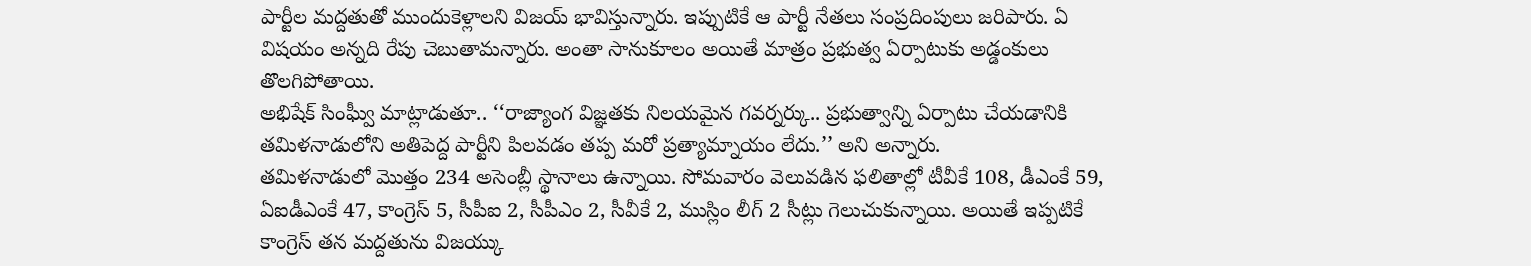పార్టీల మద్దతుతో ముందుకెళ్లాలని విజయ్ భావిస్తున్నారు. ఇప్పుటికే ఆ పార్టీ నేతలు సంప్రదింపులు జరిపారు. ఏ విషయం అన్నది రేపు చెబుతామన్నారు. అంతా సానుకూలం అయితే మాత్రం ప్రభుత్వ ఏర్పాటుకు అడ్డంకులు తొలగిపోతాయి.
అభిషేక్ సింఘ్వీ మాట్లాడుతూ.. ‘‘రాజ్యాంగ విజ్ఞతకు నిలయమైన గవర్నర్కు.. ప్రభుత్వాన్ని ఏర్పాటు చేయడానికి తమిళనాడులోని అతిపెద్ద పార్టీని పిలవడం తప్ప మరో ప్రత్యామ్నాయం లేదు.’’ అని అన్నారు.
తమిళనాడులో మొత్తం 234 అసెంబ్లీ స్థానాలు ఉన్నాయి. సోమవారం వెలువడిన ఫలితాల్లో టీవీకే 108, డీఎంకే 59, ఏఐడీఎంకే 47, కాంగ్రెస్ 5, సీపీఐ 2, సీపీఎం 2, సీవీకే 2, ముస్లిం లీగ్ 2 సీట్లు గెలుచుకున్నాయి. అయితే ఇప్పటికే కాంగ్రెస్ తన మద్దతును విజయ్కు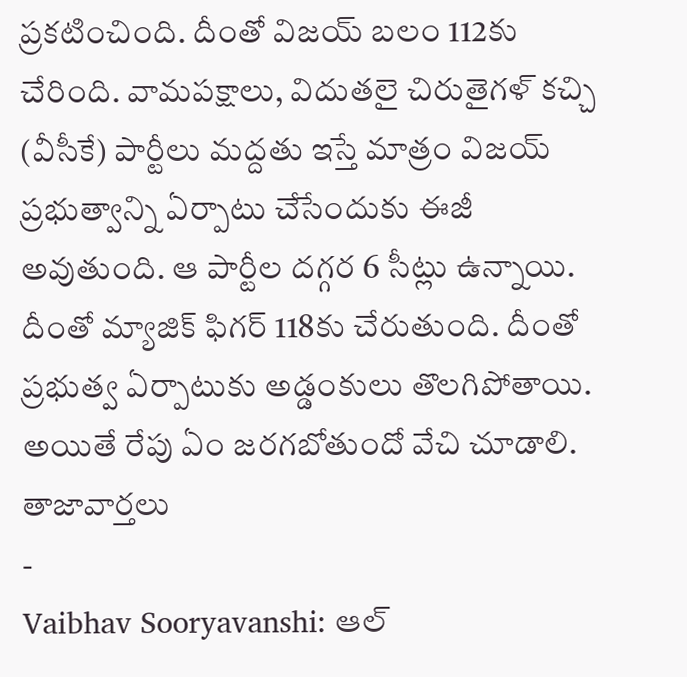ప్రకటించింది. దీంతో విజయ్ బలం 112కు చేరింది. వామపక్షాలు, విదుతలై చిరుతైగళ్ కచ్చి (వీసీకే) పార్టీలు మద్దతు ఇస్తే మాత్రం విజయ్ ప్రభుత్వాన్ని ఏర్పాటు చేసేందుకు ఈజీ అవుతుంది. ఆ పార్టీల దగ్గర 6 సీట్లు ఉన్నాయి. దీంతో మ్యాజిక్ ఫిగర్ 118కు చేరుతుంది. దీంతో ప్రభుత్వ ఏర్పాటుకు అడ్డంకులు తొలగిపోతాయి. అయితే రేపు ఏం జరగబోతుందో వేచి చూడాలి.
తాజావార్తలు
-
Vaibhav Sooryavanshi: ఆల్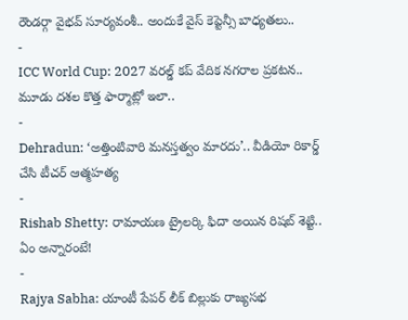రౌండర్గా వైభవ్ సూర్యవంశీ.. అందుకే వైస్ కెప్టెన్సీ బాధ్యతలు..
-
ICC World Cup: 2027 వరల్డ్ కప్ వేదిక నగరాల ప్రకటన.. మూడు దశల కొత్త ఫార్మాట్లో ఇలా..
-
Dehradun: ‘అత్తింటివారి మనస్తత్వం మారదు’.. వీడియో రికార్డ్ చేసి టీచర్ ఆత్మహత్య
-
Rishab Shetty: రామాయణ ట్రైలర్కి ఫిదా అయిన రిషబ్ శెట్టి.. ఏం అన్నారంటే!
-
Rajya Sabha: యాంటీ పేపర్ లీక్ బిల్లుకు రాజ్యసభ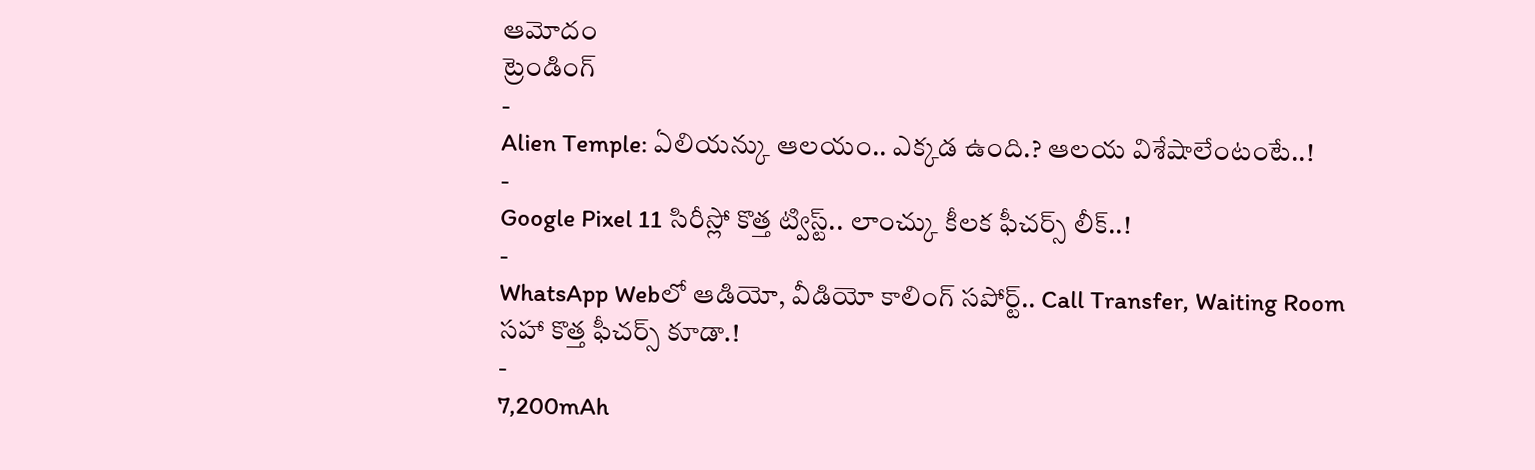ఆమోదం
ట్రెండింగ్
-
Alien Temple: ఏలియన్కు ఆలయం.. ఎక్కడ ఉంది.? ఆలయ విశేషాలేంటంటే..!
-
Google Pixel 11 సిరీస్లో కొత్త ట్విస్ట్.. లాంచ్కు కీలక ఫీచర్స్ లీక్..!
-
WhatsApp Webలో ఆడియో, వీడియో కాలింగ్ సపోర్ట్.. Call Transfer, Waiting Room సహా కొత్త ఫీచర్స్ కూడా.!
-
7,200mAh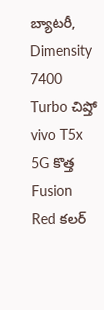బ్యాటరీ, Dimensity 7400 Turbo చిప్తో vivo T5x 5G కొత్త Fusion Red కలర్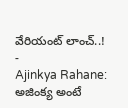వేరియంట్ లాంచ్..!
-
Ajinkya Rahane: అజింక్య అంటే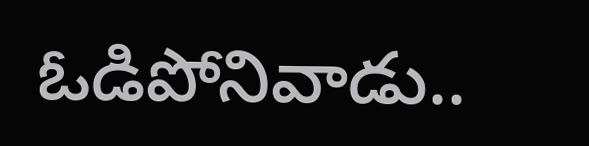ఓడిపోనివాడు..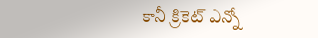కానీ క్రికెట్ ఎన్నో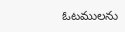ఓటములను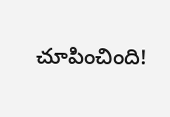చూపించింది!